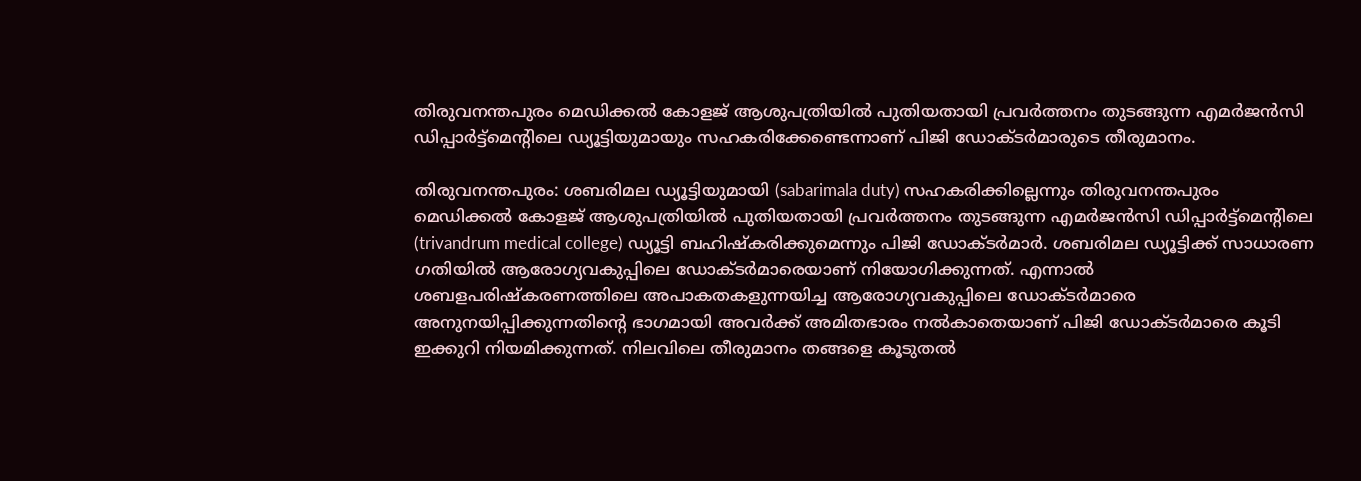തിരുവനന്തപുരം മെഡിക്കൽ കോളജ് ആശുപത്രിയിൽ പുതിയതായി പ്രവർത്തനം തുടങ്ങുന്ന എമർജൻസി ഡിപ്പാർട്ട്മെന്റിലെ ഡ്യൂട്ടിയുമായും സഹകരിക്കേണ്ടെന്നാണ് പിജി ഡോക്ടര്‍മാരുടെ തീരുമാനം.

തിരുവനന്തപുരം: ശബരിമല ഡ്യൂട്ടിയുമായി (sabarimala duty) സഹകരിക്കില്ലെന്നും തിരുവനന്തപുരം മെഡിക്കൽ കോളജ് ആശുപത്രിയിൽ പുതിയതായി പ്രവർത്തനം തുടങ്ങുന്ന എമർജൻസി ഡിപ്പാർട്ട്മെന്റിലെ (trivandrum medical college) ഡ്യൂട്ടി ബഹിഷ്കരിക്കുമെന്നും പിജി ഡോക്ടര്‍മാര്‍. ശബരിമല ഡ്യൂട്ടിക്ക് സാധാരണ ഗതിയില്‍ ആരോഗ്യവകുപ്പിലെ ഡോക്ടര്‍മാരെയാണ് നിയോഗിക്കുന്നത്. എന്നാല്‍ ശബളപരിഷ്കരണത്തിലെ അപാകതകളുന്നയിച്ച ആരോഗ്യവകുപ്പിലെ ഡോക്ടര്‍മാരെ അനുനയിപ്പിക്കുന്നതിന്‍റെ ഭാഗമായി അവര്‍ക്ക് അമിതഭാരം നല്‍കാതെയാണ് പിജി ഡോക്ടര്‍മാരെ കൂടി ഇക്കുറി നിയമിക്കുന്നത്. നിലവിലെ തീരുമാനം തങ്ങളെ കൂടുതല്‍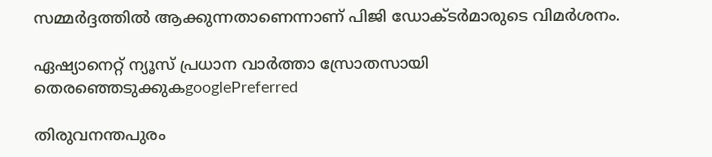സമ്മര്‍ദ്ദത്തില്‍ ആക്കുന്നതാണെന്നാണ് പിജി ഡോക്ടര്‍മാരുടെ വിമര്‍ശനം.

ഏഷ്യാനെറ്റ് ന്യൂസ് പ്രധാന വാർത്താ സ്രോതസായി തെരഞ്ഞെടുക്കുകgooglePreferred

തിരുവനന്തപുരം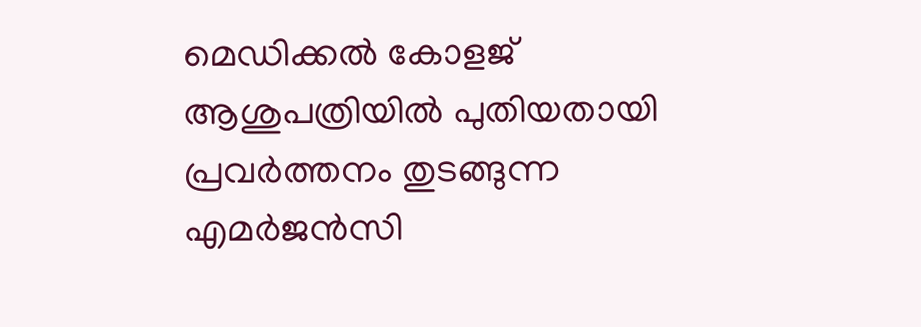മെഡിക്കൽ കോളജ് ആശുപത്രിയിൽ പുതിയതായി പ്രവർത്തനം തുടങ്ങുന്ന എമർജൻസി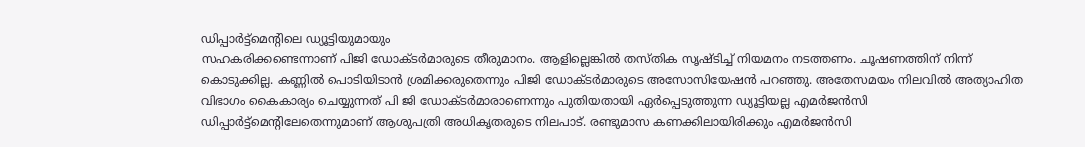ഡിപ്പാർട്ട്മെന്റിലെ ഡ്യൂട്ടിയുമായും
സഹകരിക്കണ്ടെന്നാണ് പിജി ഡോക്ടര്‍മാരുടെ തീരുമാനം. ആളില്ലെങ്കില്‍ തസ്തിക സൃഷ്ടിച്ച് നിയമനം നടത്തണം. ചൂഷണത്തിന് നിന്ന് കൊടുക്കില്ല. കണ്ണില്‍ പൊടിയിടാന്‍ ശ്രമിക്കരുതെന്നും പിജി ഡോക്ടര്‍മാരുടെ അസോസിയേഷന്‍ പറഞ്ഞു. അതേസമയം നിലവില്‍ അത്യാഹിത വിഭാഗം കൈകാര്യം ചെയ്യുന്നത് പി ജി ഡോക്ടർമാരാണെന്നും പുതിയതായി ഏർപ്പെടുത്തുന്ന ഡ്യൂട്ടിയല്ല എമർജൻസി ഡിപ്പാർട്ട്മെന്റിലേതെന്നുമാണ് ആശുപത്രി അധികൃതരുടെ നിലപാട്. രണ്ടുമാസ കണക്കിലായിരിക്കും എമർജൻസി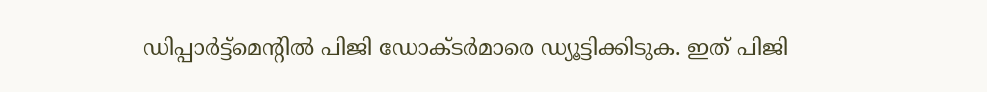ഡിപ്പാർട്ട്മെന്റിൽ പിജി ഡോക്ടര്‍മാരെ ഡ്യൂട്ടിക്കിടുക. ഇത് പിജി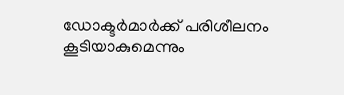ഡോക്ടര്‍മാര്‍ക്ക് പരിശീലനം കൂടിയാകുമെന്നും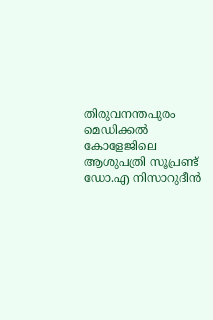തിരുവനന്തപുരം മെഡിക്കല്‍ കോളേജിലെ ആശുപത്രി സൂപ്രണ്ട് ഡോ.എ നിസാറുദീൻ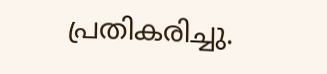പ്രതികരിച്ചു.